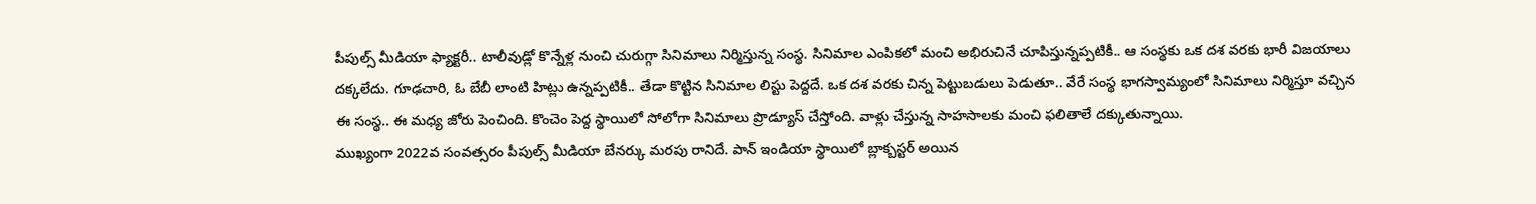పీపుల్స్ మీడియా ఫ్యాక్టరీ.. టాలీవుడ్లో కొన్నేళ్ల నుంచి చురుగ్గా సినిమాలు నిర్మిస్తున్న సంస్థ. సినిమాల ఎంపికలో మంచి అభిరుచినే చూపిస్తున్నప్పటికీ.. ఆ సంస్థకు ఒక దశ వరకు భారీ విజయాలు దక్కలేదు. గూఢచారి, ఓ బేబీ లాంటి హిట్లు ఉన్నప్పటికీ.. తేడా కొట్టిన సినిమాల లిస్టు పెద్దదే. ఒక దశ వరకు చిన్న పెట్టుబడులు పెడుతూ.. వేరే సంస్థ భాగస్వామ్యంలో సినిమాలు నిర్మిస్తూ వచ్చిన ఈ సంస్థ.. ఈ మధ్య జోరు పెంచింది. కొంచెం పెద్ద స్థాయిలో సోలోగా సినిమాలు ప్రొడ్యూస్ చేస్తోంది. వాళ్లు చేస్తున్న సాహసాలకు మంచి ఫలితాలే దక్కుతున్నాయి.
ముఖ్యంగా 2022వ సంవత్సరం పీపుల్స్ మీడియా బేనర్కు మరపు రానిదే. పాన్ ఇండియా స్థాయిలో బ్లాక్బస్టర్ అయిన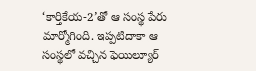‘కార్తికేయ-2’తో ఆ సంస్థ పేరు మార్మోగింది. ఇప్పటిదాకా ఆ సంస్థలో వచ్చిన ఫెయిల్యూర్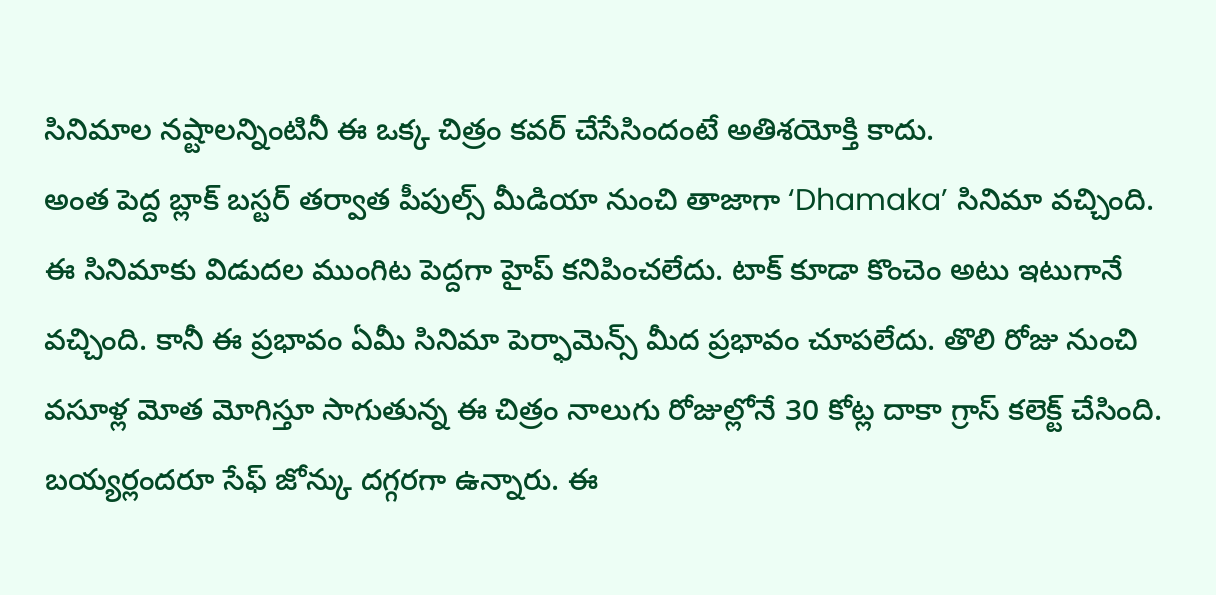సినిమాల నష్టాలన్నింటినీ ఈ ఒక్క చిత్రం కవర్ చేసేసిందంటే అతిశయోక్తి కాదు.
అంత పెద్ద బ్లాక్ బస్టర్ తర్వాత పీపుల్స్ మీడియా నుంచి తాజాగా ‘Dhamaka’ సినిమా వచ్చింది. ఈ సినిమాకు విడుదల ముంగిట పెద్దగా హైప్ కనిపించలేదు. టాక్ కూడా కొంచెం అటు ఇటుగానే వచ్చింది. కానీ ఈ ప్రభావం ఏమీ సినిమా పెర్ఫామెన్స్ మీద ప్రభావం చూపలేదు. తొలి రోజు నుంచి వసూళ్ల మోత మోగిస్తూ సాగుతున్న ఈ చిత్రం నాలుగు రోజుల్లోనే 30 కోట్ల దాకా గ్రాస్ కలెక్ట్ చేసింది. బయ్యర్లందరూ సేఫ్ జోన్కు దగ్గరగా ఉన్నారు. ఈ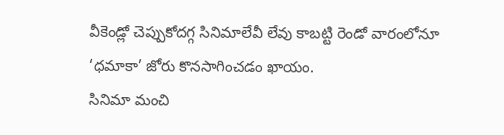వీకెండ్లో చెప్పుకోదగ్గ సినిమాలేవీ లేవు కాబట్టి రెండో వారంలోనూ ‘ధమాకా’ జోరు కొనసాగించడం ఖాయం.
సినిమా మంచి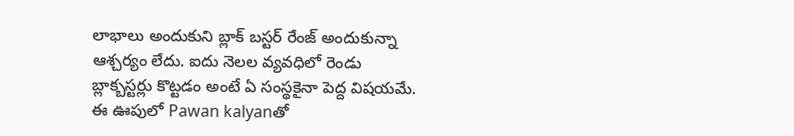లాభాలు అందుకుని బ్లాక్ బస్టర్ రేంజ్ అందుకున్నా ఆశ్చర్యం లేదు. ఐదు నెలల వ్యవధిలో రెండు బ్లాక్బస్టర్లు కొట్టడం అంటే ఏ సంస్థకైనా పెద్ద విషయమే. ఈ ఊపులో Pawan kalyanతో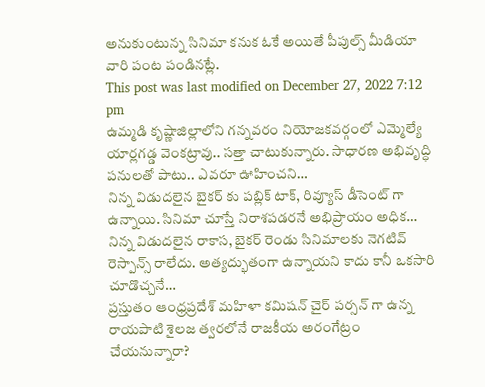అనుకుంటున్న సినిమా కనుక ఓకే అయితే పీపుల్స్ మీడియా వారి పంట పండినట్లే.
This post was last modified on December 27, 2022 7:12 pm
ఉమ్మడి కృష్ణాజిల్లాలోని గన్నవరం నియోజకవర్గంలో ఎమ్మెల్యే యార్లగడ్డ వెంకట్రావు.. సత్తా చాటుకున్నారు. సాధారణ అభివృద్ధి పనులతో పాటు.. ఎవరూ ఊహించని…
నిన్న విడుదలైన బైకర్ కు పబ్లిక్ టాక్, రివ్యూస్ డీసెంట్ గా ఉన్నాయి. సినిమా చూస్తే నిరాశపడరనే అభిప్రాయం అధిక…
నిన్న విడుదలైన రాకాస, బైకర్ రెండు సినిమాలకు నెగటివ్ రెస్పాన్స్ రాలేదు. అత్యద్భుతంగా ఉన్నాయని కాదు కానీ ఒకసారి చూడొచ్చనే…
ప్రస్తుతం ఆంధ్రప్రదేశ్ మహిళా కమిషన్ చైర్ పర్సన్ గా ఉన్న రాయపాటి శైలజ త్వరలోనే రాజకీయ అరంగేట్రం చేయనున్నారా?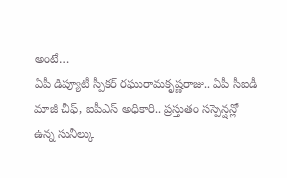అంటే…
ఏపీ డిప్యూటీ స్పీకర్ రఘురామకృష్ణరాజు.. ఏపీ సీఐడీ మాజీ చీఫ్, ఐపీఎస్ అధికారి.. ప్రస్తుతం సస్పెన్షన్లో ఉన్న సునీల్కు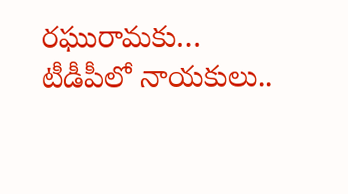రఘురామకు…
టీడీపీలో నాయకులు..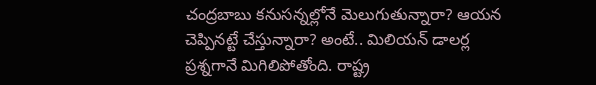చంద్రబాబు కనుసన్నల్లోనే మెలుగుతున్నారా? ఆయన చెప్పినట్టే చేస్తున్నారా? అంటే.. మిలియన్ డాలర్ల ప్రశ్నగానే మిగిలిపోతోంది. రాష్ట్ర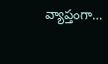వ్యాప్తంగా…